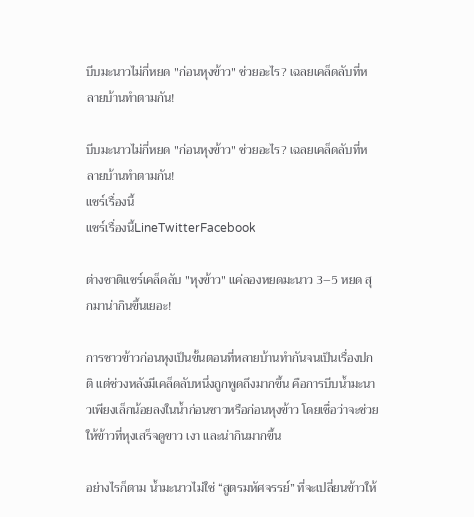บีบมะนาวไม่กี่หยด "ก่อนหุงข้าว" ช่วยอะไร? เฉลยเคล็ดลับที่หลายบ้านทำตามกัน!

บีบมะนาวไม่กี่หยด "ก่อนหุงข้าว" ช่วยอะไร? เฉลยเคล็ดลับที่หลายบ้านทำตามกัน!
แชร์เรื่องนี้
แชร์เรื่องนี้LineTwitterFacebook

ต่างชาติแชร์เคล็ดลับ "หุงข้าว" แค่ลองหยดมะนาว 3–5 หยด สุกมาน่ากินขึ้นเยอะ!

การซาวข้าวก่อนหุงเป็นขั้นตอนที่หลายบ้านทำกันจนเป็นเรื่องปกติ แต่ช่วงหลังมีเคล็ดลับหนึ่งถูกพูดถึงมากขึ้น คือการบีบน้ำมะนาวเพียงเล็กน้อยลงในน้ำก่อนซาวหรือก่อนหุงข้าว โดยเชื่อว่าจะช่วยให้ข้าวที่หุงเสร็จดูขาว เงา และน่ากินมากขึ้น

อย่างไรก็ตาม น้ำมะนาวไม่ใช่ “สูตรมหัศจรรย์” ที่จะเปลี่ยนข้าวให้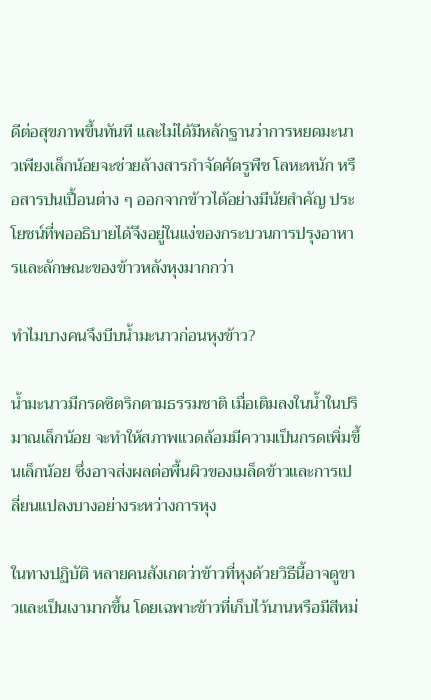ดีต่อสุขภาพขึ้นทันที และไม่ได้มีหลักฐานว่าการหยดมะนาวเพียงเล็กน้อยจะช่วยล้างสารกำจัดศัตรูพืช โลหะหนัก หรือสารปนเปื้อนต่าง ๆ ออกจากข้าวได้อย่างมีนัยสำคัญ ประโยชน์ที่พออธิบายได้จึงอยู่ในแง่ของกระบวนการปรุงอาหารและลักษณะของข้าวหลังหุงมากกว่า

ทำไมบางคนจึงบีบน้ำมะนาวก่อนหุงข้าว?

น้ำมะนาวมีกรดซิตริกตามธรรมชาติ เมื่อเติมลงในน้ำในปริมาณเล็กน้อย จะทำให้สภาพแวดล้อมมีความเป็นกรดเพิ่มขึ้นเล็กน้อย ซึ่งอาจส่งผลต่อพื้นผิวของเมล็ดข้าวและการเปลี่ยนแปลงบางอย่างระหว่างการหุง

ในทางปฏิบัติ หลายคนสังเกตว่าข้าวที่หุงด้วยวิธีนี้อาจดูขาวและเป็นเงามากขึ้น โดยเฉพาะข้าวที่เก็บไว้นานหรือมีสีหม่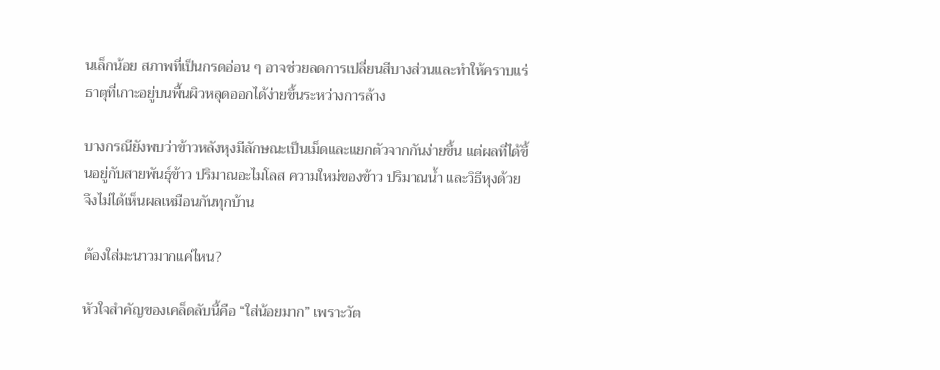นเล็กน้อย สภาพที่เป็นกรดอ่อน ๆ อาจช่วยลดการเปลี่ยนสีบางส่วนและทำให้คราบแร่ธาตุที่เกาะอยู่บนพื้นผิวหลุดออกได้ง่ายขึ้นระหว่างการล้าง

บางกรณียังพบว่าข้าวหลังหุงมีลักษณะเป็นเม็ดและแยกตัวจากกันง่ายขึ้น แต่ผลที่ได้ขึ้นอยู่กับสายพันธุ์ข้าว ปริมาณอะไมโลส ความใหม่ของข้าว ปริมาณน้ำ และวิธีหุงด้วย จึงไม่ได้เห็นผลเหมือนกันทุกบ้าน

ต้องใส่มะนาวมากแค่ไหน?

หัวใจสำคัญของเคล็ดลับนี้คือ “ใส่น้อยมาก” เพราะวัต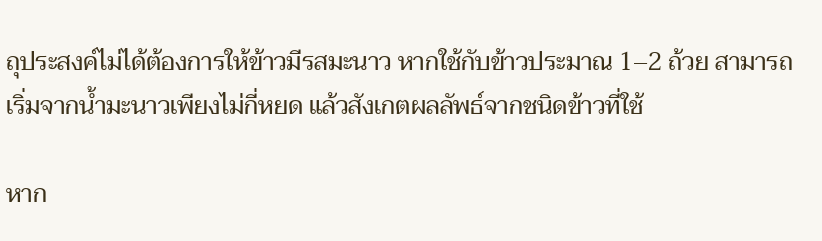ถุประสงค์ไม่ได้ต้องการให้ข้าวมีรสมะนาว หากใช้กับข้าวประมาณ 1–2 ถ้วย สามารถเริ่มจากน้ำมะนาวเพียงไม่กี่หยด แล้วสังเกตผลลัพธ์จากชนิดข้าวที่ใช้

หาก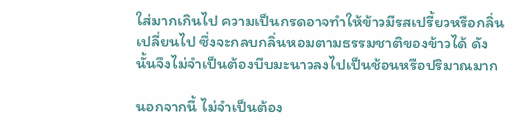ใส่มากเกินไป ความเป็นกรดอาจทำให้ข้าวมีรสเปรี้ยวหรือกลิ่นเปลี่ยนไป ซึ่งจะกลบกลิ่นหอมตามธรรมชาติของข้าวได้ ดังนั้นจึงไม่จำเป็นต้องบีบมะนาวลงไปเป็นช้อนหรือปริมาณมาก

นอกจากนี้ ไม่จำเป็นต้อง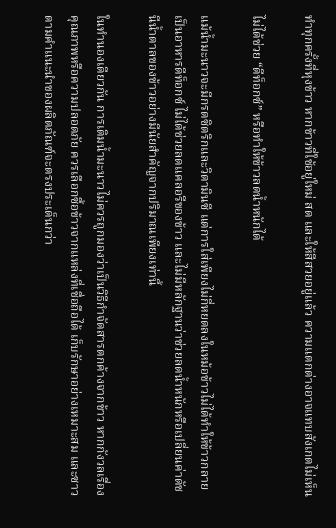ทำทุกครั้งที่หุงข้าว หากข้าวที่ใช้อยู่ใหม่ สด และให้สีสวยอยู่แล้ว ความแตกต่างอาจแทบสังเกตไม่เห็น

ไม่ได้ช่วย “ดีท็อกซ์” หรือทำให้ข้าวลดน้ำหนักได้

แม้น้ำมะนาวจะมีกรดซิตริกและวิตามินซี แต่การใส่เพียงไม่กี่หยดลงในหม้อข้าวไม่ได้ทำให้ข้าวกลายเป็นอาหารดีท็อกซ์ ไม่ได้ช่วยลดแคลอรีของข้าว และไม่มีหลักฐานว่าช่วยลดน้ำหนักหรือเปลี่ยนค่าดัชนีน้ำตาลของข้าวอย่างมีนัยสำคัญจากปริมาณเพียงเท่านี้

ในทำนองเดียวกัน การเติมน้ำมะนาวไม่ควรถูกมองว่าเป็นวิธีกำจัดสารตกค้างจากข้าว หากกังวลเรื่องคุณภาพหรือความปลอดภัย ควรเลือกซื้อข้าวจากแหล่งที่เชื่อถือได้ เก็บรักษาอย่างเหมาะสม และซาวตามคำแนะนำของผลิตภัณฑ์จะตรงประเด็นกว่า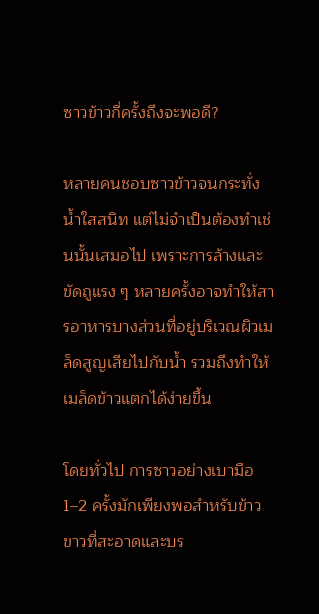ซาวข้าวกี่ครั้งถึงจะพอดี?

หลายคนชอบซาวข้าวจนกระทั่งน้ำใสสนิท แต่ไม่จำเป็นต้องทำเช่นนั้นเสมอไป เพราะการล้างและขัดถูแรง ๆ หลายครั้งอาจทำให้สารอาหารบางส่วนที่อยู่บริเวณผิวเมล็ดสูญเสียไปกับน้ำ รวมถึงทำให้เมล็ดข้าวแตกได้ง่ายขึ้น

โดยทั่วไป การซาวอย่างเบามือ 1–2 ครั้งมักเพียงพอสำหรับข้าวขาวที่สะอาดและบร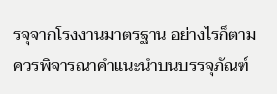รจุจากโรงงานมาตรฐาน อย่างไรก็ตาม ควรพิจารณาคำแนะนำบนบรรจุภัณฑ์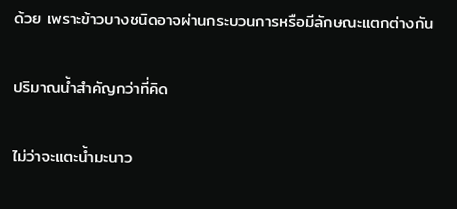ด้วย เพราะข้าวบางชนิดอาจผ่านกระบวนการหรือมีลักษณะแตกต่างกัน

ปริมาณน้ำสำคัญกว่าที่คิด

ไม่ว่าจะแตะน้ำมะนาว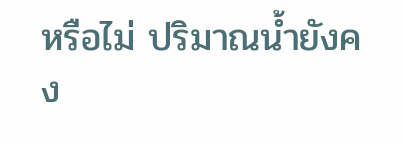หรือไม่ ปริมาณน้ำยังคง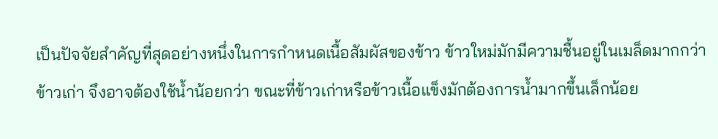เป็นปัจจัยสำคัญที่สุดอย่างหนึ่งในการกำหนดเนื้อสัมผัสของข้าว ข้าวใหม่มักมีความชื้นอยู่ในเมล็ดมากกว่าข้าวเก่า จึงอาจต้องใช้น้ำน้อยกว่า ขณะที่ข้าวเก่าหรือข้าวเนื้อแข็งมักต้องการน้ำมากขึ้นเล็กน้อย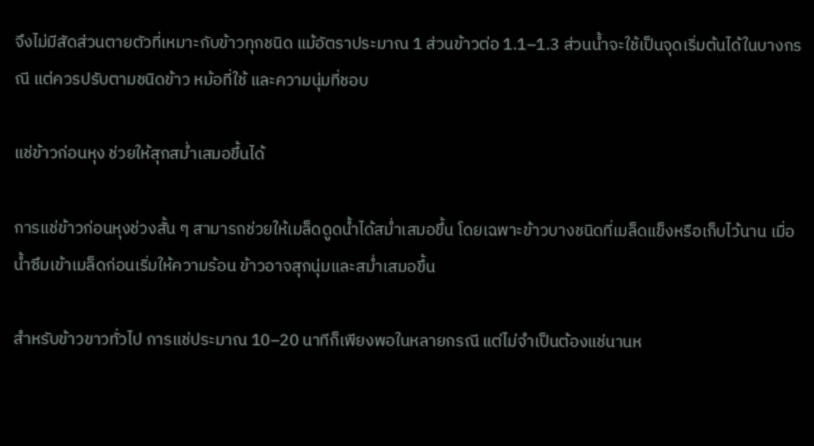จึงไม่มีสัดส่วนตายตัวที่เหมาะกับข้าวทุกชนิด แม้อัตราประมาณ 1 ส่วนข้าวต่อ 1.1–1.3 ส่วนน้ำจะใช้เป็นจุดเริ่มต้นได้ในบางกรณี แต่ควรปรับตามชนิดข้าว หม้อที่ใช้ และความนุ่มที่ชอบ

แช่ข้าวก่อนหุง ช่วยให้สุกสม่ำเสมอขึ้นได้

การแช่ข้าวก่อนหุงช่วงสั้น ๆ สามารถช่วยให้เมล็ดดูดน้ำได้สม่ำเสมอขึ้น โดยเฉพาะข้าวบางชนิดที่เมล็ดแข็งหรือเก็บไว้นาน เมื่อน้ำซึมเข้าเมล็ดก่อนเริ่มให้ความร้อน ข้าวอาจสุกนุ่มและสม่ำเสมอขึ้น

สำหรับข้าวขาวทั่วไป การแช่ประมาณ 10–20 นาทีก็เพียงพอในหลายกรณี แต่ไม่จำเป็นต้องแช่นานห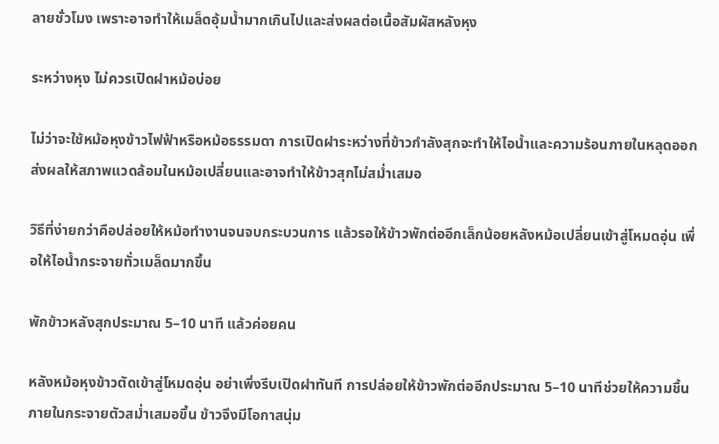ลายชั่วโมง เพราะอาจทำให้เมล็ดอุ้มน้ำมากเกินไปและส่งผลต่อเนื้อสัมผัสหลังหุง

ระหว่างหุง ไม่ควรเปิดฝาหม้อบ่อย

ไม่ว่าจะใช้หม้อหุงข้าวไฟฟ้าหรือหม้อธรรมดา การเปิดฝาระหว่างที่ข้าวกำลังสุกจะทำให้ไอน้ำและความร้อนภายในหลุดออก ส่งผลให้สภาพแวดล้อมในหม้อเปลี่ยนและอาจทำให้ข้าวสุกไม่สม่ำเสมอ

วิธีที่ง่ายกว่าคือปล่อยให้หม้อทำงานจนจบกระบวนการ แล้วรอให้ข้าวพักต่ออีกเล็กน้อยหลังหม้อเปลี่ยนเข้าสู่โหมดอุ่น เพื่อให้ไอน้ำกระจายทั่วเมล็ดมากขึ้น

พักข้าวหลังสุกประมาณ 5–10 นาที แล้วค่อยคน

หลังหม้อหุงข้าวตัดเข้าสู่โหมดอุ่น อย่าเพิ่งรีบเปิดฝาทันที การปล่อยให้ข้าวพักต่ออีกประมาณ 5–10 นาทีช่วยให้ความชื้นภายในกระจายตัวสม่ำเสมอขึ้น ข้าวจึงมีโอกาสนุ่ม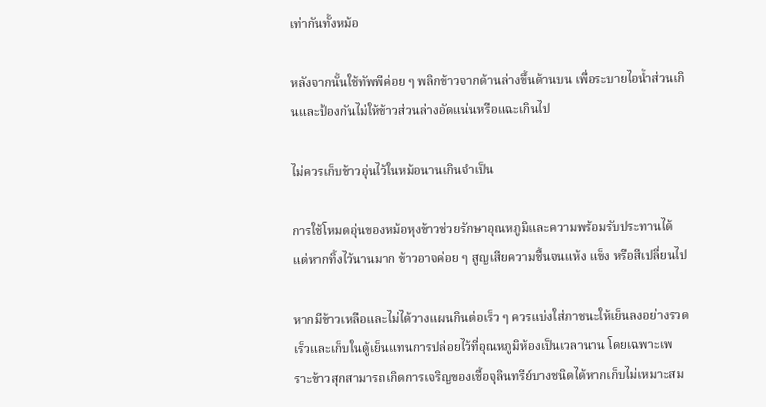เท่ากันทั้งหม้อ

หลังจากนั้นใช้ทัพพีค่อย ๆ พลิกข้าวจากด้านล่างขึ้นด้านบน เพื่อระบายไอน้ำส่วนเกินและป้องกันไม่ให้ข้าวส่วนล่างอัดแน่นหรือแฉะเกินไป

ไม่ควรเก็บข้าวอุ่นไว้ในหม้อนานเกินจำเป็น

การใช้โหมดอุ่นของหม้อหุงข้าวช่วยรักษาอุณหภูมิและความพร้อมรับประทานได้ แต่หากทิ้งไว้นานมาก ข้าวอาจค่อย ๆ สูญเสียความชื้นจนแห้ง แข็ง หรือสีเปลี่ยนไป

หากมีข้าวเหลือและไม่ได้วางแผนกินต่อเร็ว ๆ ควรแบ่งใส่ภาชนะให้เย็นลงอย่างรวดเร็วและเก็บในตู้เย็นแทนการปล่อยไว้ที่อุณหภูมิห้องเป็นเวลานาน โดยเฉพาะเพราะข้าวสุกสามารถเกิดการเจริญของเชื้อจุลินทรีย์บางชนิดได้หากเก็บไม่เหมาะสม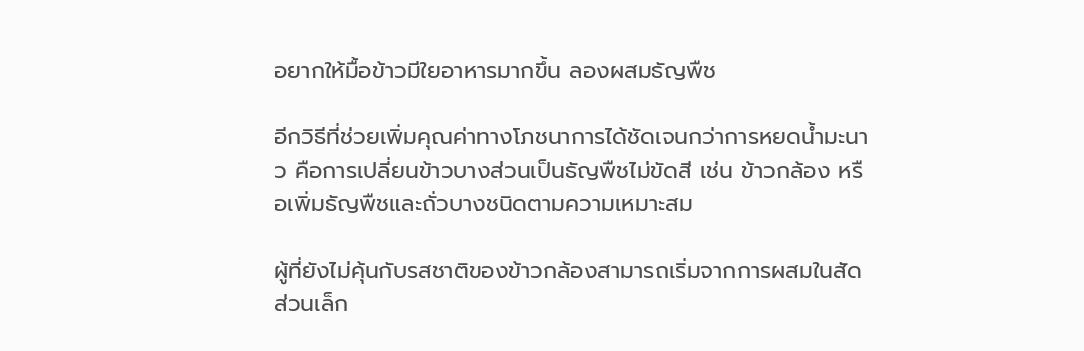อยากให้มื้อข้าวมีใยอาหารมากขึ้น ลองผสมธัญพืช

อีกวิธีที่ช่วยเพิ่มคุณค่าทางโภชนาการได้ชัดเจนกว่าการหยดน้ำมะนาว คือการเปลี่ยนข้าวบางส่วนเป็นธัญพืชไม่ขัดสี เช่น ข้าวกล้อง หรือเพิ่มธัญพืชและถั่วบางชนิดตามความเหมาะสม

ผู้ที่ยังไม่คุ้นกับรสชาติของข้าวกล้องสามารถเริ่มจากการผสมในสัดส่วนเล็ก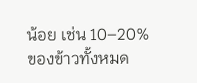น้อย เช่น 10–20% ของข้าวทั้งหมด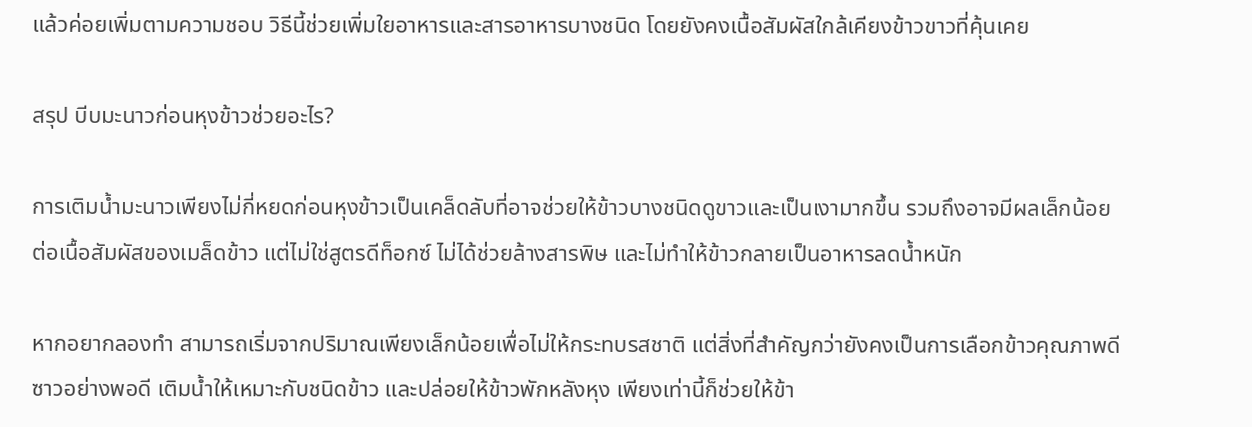แล้วค่อยเพิ่มตามความชอบ วิธีนี้ช่วยเพิ่มใยอาหารและสารอาหารบางชนิด โดยยังคงเนื้อสัมผัสใกล้เคียงข้าวขาวที่คุ้นเคย

สรุป บีบมะนาวก่อนหุงข้าวช่วยอะไร?

การเติมน้ำมะนาวเพียงไม่กี่หยดก่อนหุงข้าวเป็นเคล็ดลับที่อาจช่วยให้ข้าวบางชนิดดูขาวและเป็นเงามากขึ้น รวมถึงอาจมีผลเล็กน้อยต่อเนื้อสัมผัสของเมล็ดข้าว แต่ไม่ใช่สูตรดีท็อกซ์ ไม่ได้ช่วยล้างสารพิษ และไม่ทำให้ข้าวกลายเป็นอาหารลดน้ำหนัก

หากอยากลองทำ สามารถเริ่มจากปริมาณเพียงเล็กน้อยเพื่อไม่ให้กระทบรสชาติ แต่สิ่งที่สำคัญกว่ายังคงเป็นการเลือกข้าวคุณภาพดี ซาวอย่างพอดี เติมน้ำให้เหมาะกับชนิดข้าว และปล่อยให้ข้าวพักหลังหุง เพียงเท่านี้ก็ช่วยให้ข้า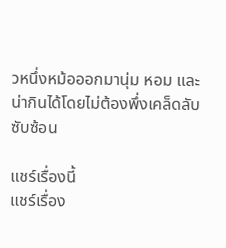วหนึ่งหม้อออกมานุ่ม หอม และน่ากินได้โดยไม่ต้องพึ่งเคล็ดลับซับซ้อน

แชร์เรื่องนี้
แชร์เรื่อง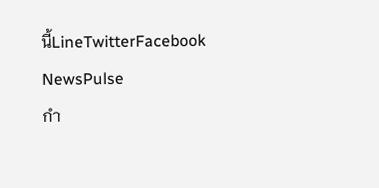นี้LineTwitterFacebook
NewsPulse
กำ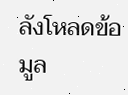ลังโหลดข้อมูล